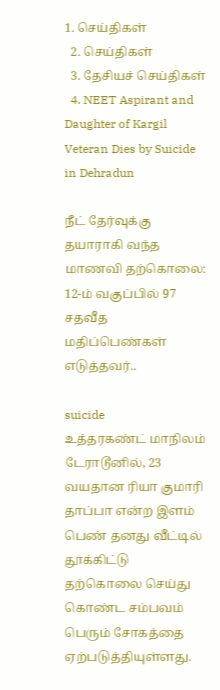1. செய்திகள்
  2. செய்திகள்
  3. தேசியச் செய்திகள்
  4. NEET Aspirant and Daughter of Kargil Veteran Dies by Suicide in Dehradun

நீட் தேர்வுக்கு தயாராகி வந்த மாணவி தற்கொலை: 12-ம் வகுப்பில் 97 சதவீத மதிப்பெண்கள் எடுத்தவர்..

suicide
உத்தரகண்ட் மாநிலம் டேராடூனில், 23 வயதான ரியா குமாரி தாப்பா என்ற இளம் பெண் தனது வீட்டில் தூக்கிட்டு தற்கொலை செய்து கொண்ட சம்பவம் பெரும் சோகத்தை ஏற்படுத்தியுள்ளது.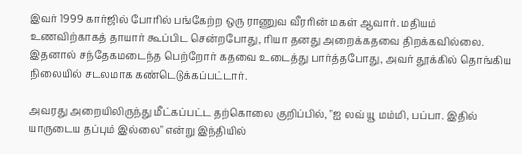இவர் 1999 கார்ஜில் போரில் பங்கேற்ற ஒரு ராணுவ வீரரின் மகள் ஆவார். மதியம் உணவிற்காகத் தாயார் கூப்பிட சென்றபோது, ரியா தனது அறைக்கதவை திறக்கவில்லை. இதனால் சந்தேகமடைந்த பெற்றோர் கதவை உடைத்து பார்த்தபோது, அவர் தூக்கில் தொங்கிய நிலையில் சடலமாக கண்டெடுக்கப்பட்டார்.

அவரது அறையிலிருந்து மீட்கப்பட்ட தற்கொலை குறிப்பில், "ஐ லவ் யூ மம்மி, பப்பா. இதில் யாருடைய தப்பும் இல்லை" என்று இந்தியில்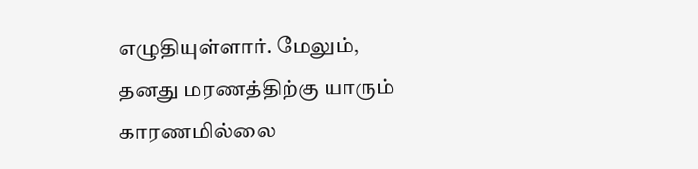எழுதியுள்ளார். மேலும், தனது மரணத்திற்கு யாரும் காரணமில்லை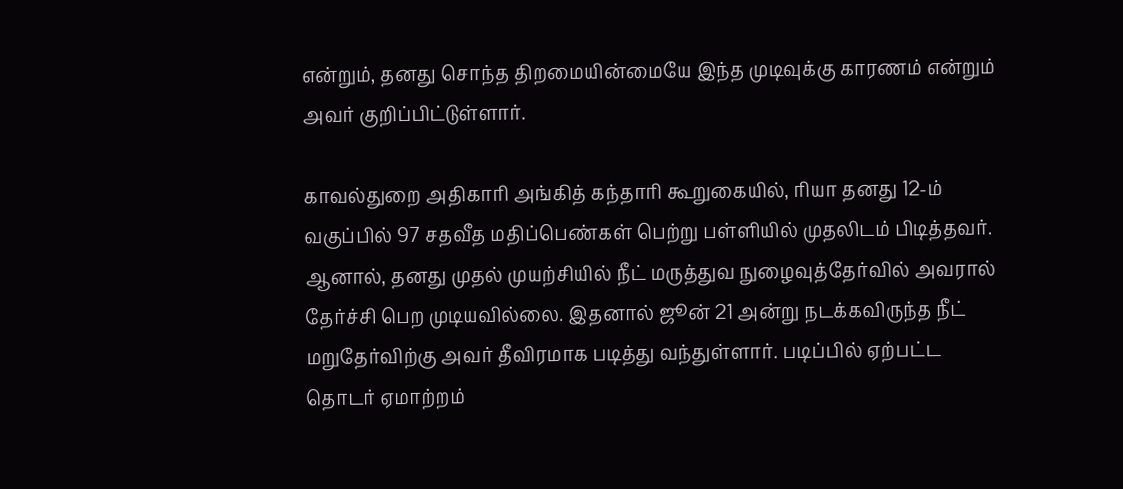என்றும், தனது சொந்த திறமையின்மையே இந்த முடிவுக்கு காரணம் என்றும் அவர் குறிப்பிட்டுள்ளார்.

காவல்துறை அதிகாரி அங்கித் கந்தாரி கூறுகையில், ரியா தனது 12-ம் வகுப்பில் 97 சதவீத மதிப்பெண்கள் பெற்று பள்ளியில் முதலிடம் பிடித்தவர். ஆனால், தனது முதல் முயற்சியில் நீட் மருத்துவ நுழைவுத்தேர்வில் அவரால் தேர்ச்சி பெற முடியவில்லை. இதனால் ஜூன் 21 அன்று நடக்கவிருந்த நீட் மறுதேர்விற்கு அவர் தீவிரமாக படித்து வந்துள்ளார். படிப்பில் ஏற்பட்ட தொடர் ஏமாற்றம்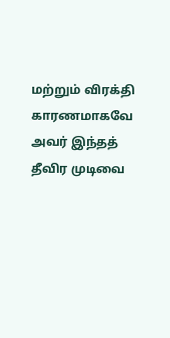மற்றும் விரக்தி காரணமாகவே அவர் இந்தத் தீவிர முடிவை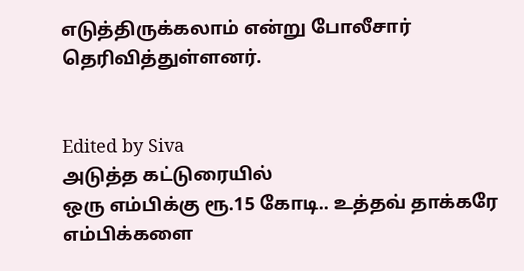எடுத்திருக்கலாம் என்று போலீசார் தெரிவித்துள்ளனர்.


Edited by Siva
அடுத்த கட்டுரையில்
ஒரு எம்பிக்கு ரூ.15 கோடி.. உத்தவ் தாக்கரே எம்பிக்களை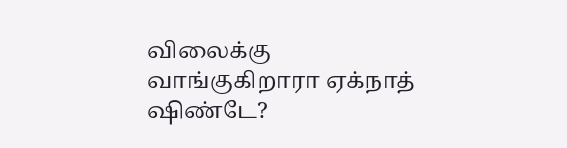விலைக்கு வாங்குகிறாரா ஏக்நாத் ஷிண்டே?